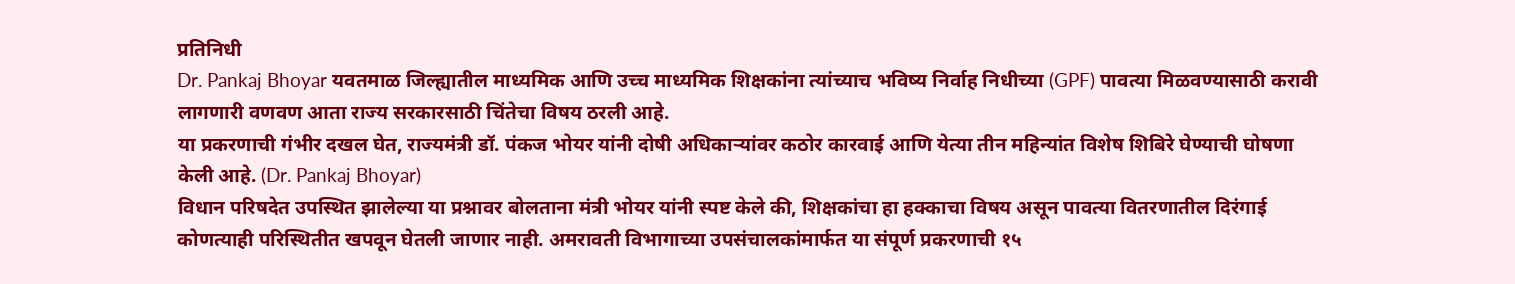प्रतिनिधी
Dr. Pankaj Bhoyar यवतमाळ जिल्ह्यातील माध्यमिक आणि उच्च माध्यमिक शिक्षकांना त्यांच्याच भविष्य निर्वाह निधीच्या (GPF) पावत्या मिळवण्यासाठी करावी लागणारी वणवण आता राज्य सरकारसाठी चिंतेचा विषय ठरली आहे.
या प्रकरणाची गंभीर दखल घेत, राज्यमंत्री डॉ. पंकज भोयर यांनी दोषी अधिकाऱ्यांवर कठोर कारवाई आणि येत्या तीन महिन्यांत विशेष शिबिरे घेण्याची घोषणा केली आहे. (Dr. Pankaj Bhoyar)
विधान परिषदेत उपस्थित झालेल्या या प्रश्नावर बोलताना मंत्री भोयर यांनी स्पष्ट केले की, शिक्षकांचा हा हक्काचा विषय असून पावत्या वितरणातील दिरंगाई कोणत्याही परिस्थितीत खपवून घेतली जाणार नाही. अमरावती विभागाच्या उपसंचालकांमार्फत या संपूर्ण प्रकरणाची १५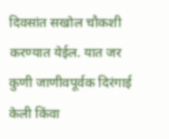दिवसांत सखोल चौकशी करण्यात येईल. यात जर कुणी जाणीवपूर्वक दिरंगाई केली किंवा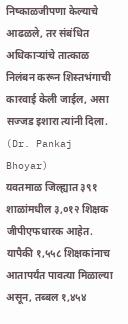निष्काळजीपणा केल्याचे आढळले, तर संबंधित अधिकाऱ्यांचे तात्काळ निलंबन करून शिस्तभंगाची कारवाई केली जाईल, असा सज्जड इशारा त्यांनी दिला. (Dr. Pankaj Bhoyar)
यवतमाळ जिल्ह्यात ३९१ शाळांमधील ३,०१२ शिक्षक जीपीएफधारक आहेत. यापैकी १,५५८ शिक्षकांनाच आतापर्यंत पावत्या मिळाल्या असून, तब्बल १,४५४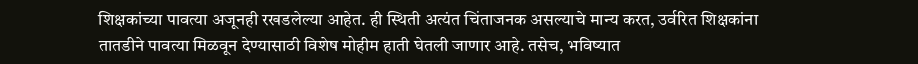शिक्षकांच्या पावत्या अजूनही रखडलेल्या आहेत. ही स्थिती अत्यंत चिंताजनक असल्याचे मान्य करत, उर्वरित शिक्षकांना तातडीने पावत्या मिळवून देण्यासाठी विशेष मोहीम हाती घेतली जाणार आहे. तसेच, भविष्यात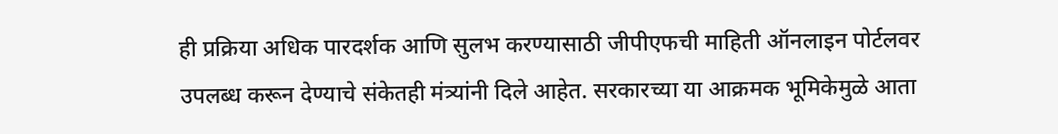ही प्रक्रिया अधिक पारदर्शक आणि सुलभ करण्यासाठी जीपीएफची माहिती ऑनलाइन पोर्टलवर उपलब्ध करून देण्याचे संकेतही मंत्र्यांनी दिले आहेत. सरकारच्या या आक्रमक भूमिकेमुळे आता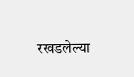रखडलेल्या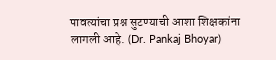पावत्यांचा प्रश्न सुटण्याची आशा शिक्षकांना लागली आहे. (Dr. Pankaj Bhoyar)